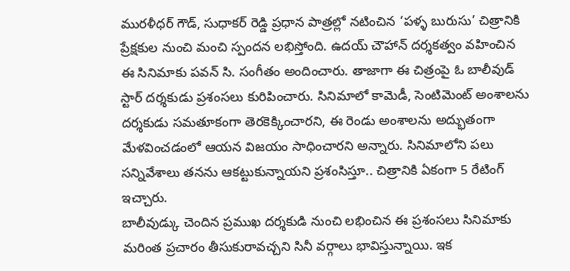మురళీధర్ గౌడ్, సుధాకర్ రెడ్డి ప్రధాన పాత్రల్లో నటించిన ‘పళ్ళ బురుసు’ చిత్రానికి ప్రేక్షకుల నుంచి మంచి స్పందన లభిస్తోంది. ఉదయ్ చౌహాన్ దర్శకత్వం వహించిన ఈ సినిమాకు పవన్ సి. సంగీతం అందించారు. తాజాగా ఈ చిత్రంపై ఓ బాలీవుడ్ స్టార్ దర్శకుడు ప్రశంసలు కురిపించారు. సినిమాలో కామెడీ, సెంటిమెంట్ అంశాలను దర్శకుడు సమతూకంగా తెరకెక్కించారని, ఈ రెండు అంశాలను అద్భుతంగా మేళవించడంలో ఆయన విజయం సాధించారని అన్నారు. సినిమాలోని పలు సన్నివేశాలు తనను ఆకట్టుకున్నాయని ప్రశంసిస్తూ.. చిత్రానికి ఏకంగా 5 రేటింగ్ ఇచ్చారు.
బాలీవుడ్కు చెందిన ప్రముఖ దర్శకుడి నుంచి లభించిన ఈ ప్రశంసలు సినిమాకు మరింత ప్రచారం తీసుకురావచ్చని సినీ వర్గాలు భావిస్తున్నాయి. ఇక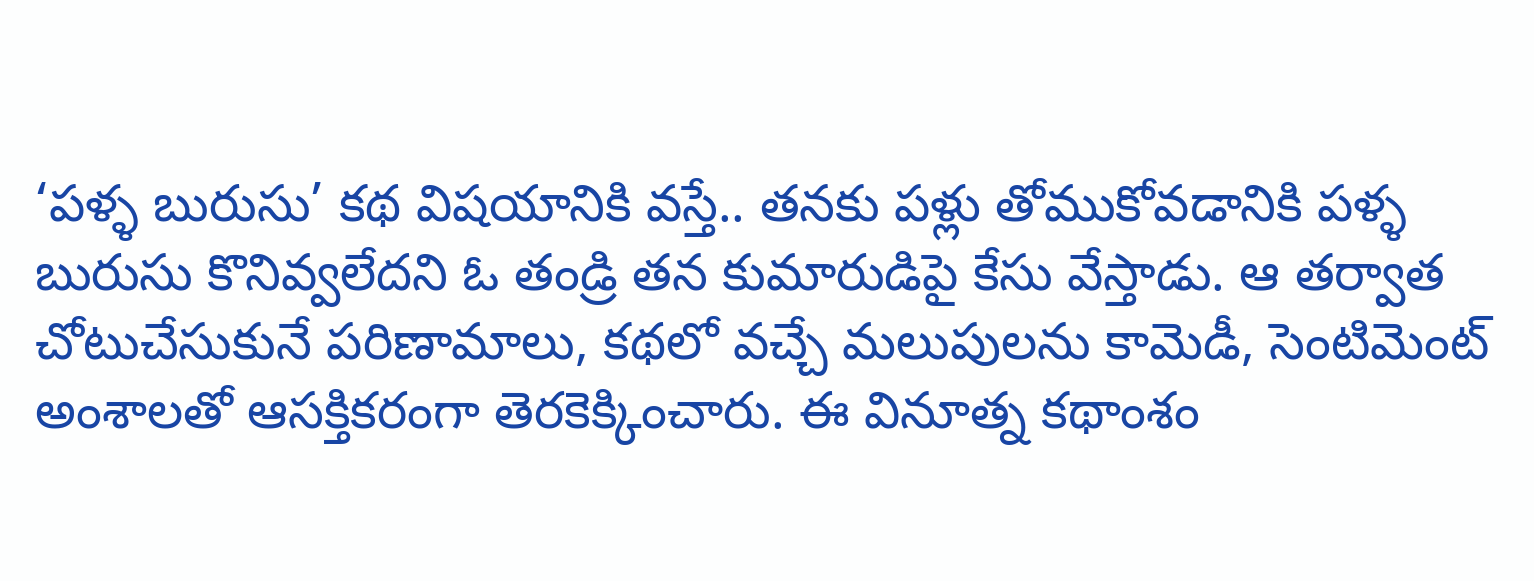‘పళ్ళ బురుసు’ కథ విషయానికి వస్తే.. తనకు పళ్లు తోముకోవడానికి పళ్ళ బురుసు కొనివ్వలేదని ఓ తండ్రి తన కుమారుడిపై కేసు వేస్తాడు. ఆ తర్వాత చోటుచేసుకునే పరిణామాలు, కథలో వచ్చే మలుపులను కామెడీ, సెంటిమెంట్ అంశాలతో ఆసక్తికరంగా తెరకెక్కించారు. ఈ వినూత్న కథాంశం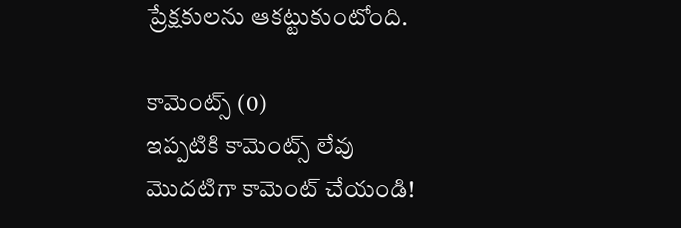ప్రేక్షకులను ఆకట్టుకుంటోంది.

కామెంట్స్ (0)
ఇప్పటికి కామెంట్స్ లేవు
మొదటిగా కామెంట్ చేయండి!